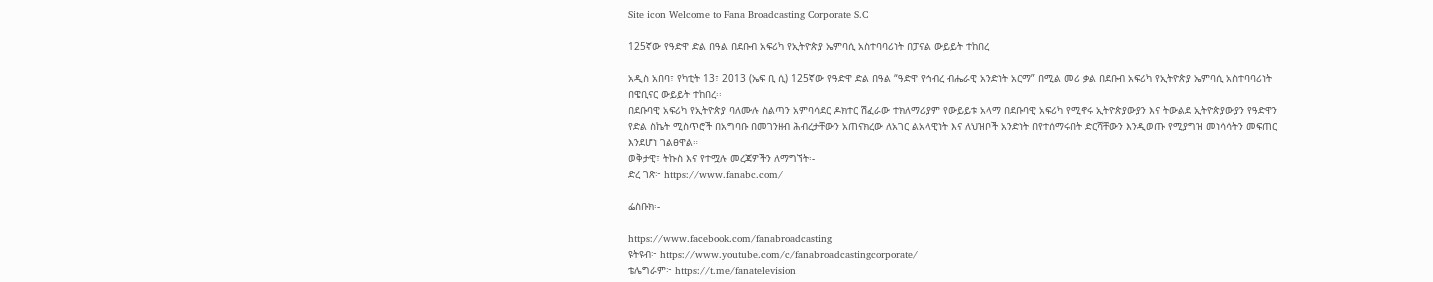Site icon Welcome to Fana Broadcasting Corporate S.C

125ኛው የዓድዋ ድል በዓል በደቡብ አፍሪካ የኢትዮጵያ ኤምባሲ አስተባባሪነት በፓናል ውይይት ተከበረ

አዲስ አበባ፣ የካቲት 13፣ 2013 (ኤፍ ቢ ሲ) 125ኛው የዓድዋ ድል በዓል “ዓድዋ የኅብረ ብሔራዊ አንድነት አርማ” በሚል መሪ ቃል በደቡብ አፍሪካ የኢትዮጵያ ኤምባሲ አስተባባሪነት በዌቢናር ውይይት ተከበረ፡፡
በደቡባዊ አፍሪካ የኢትዮጵያ ባለሙሉ ስልጣን አምባሳደር ዶክተር ሽፈራው ተክለማሪያም የውይይቱ አላማ በደቡባዊ አፍሪካ የሚኖሩ ኢትዮጵያውያን እና ትውልደ ኢትዮጵያውያን የዓድዋን የድል ስኬት ሚስጥሮች በአግባቡ በመገንዘብ ሕብረታቸውን አጠናክረው ለአገር ልአላዊነት እና ለህዝቦች አንድነት በየተሰማሩበት ድርሻቸውን እንዲወጡ የሚያግዝ መነሳሳትን መፍጠር እንደሆነ ገልፀዋል።
ወቅታዊ፣ ትኩስ እና የተሟሉ መረጃዎችን ለማግኘት፡-
ድረ ገጽ፦ https://www.fanabc.com/

ፌስቡክ፡-

https://www.facebook.com/fanabroadcasting
ዩትዩብ፦ https://www.youtube.com/c/fanabroadcastingcorporate/
ቴሌግራም፦ https://t.me/fanatelevision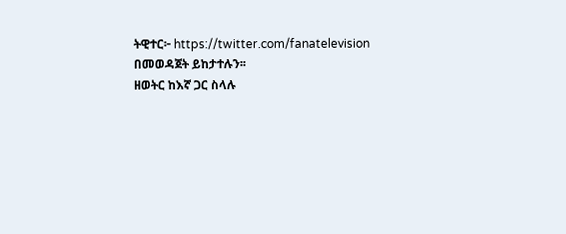ትዊተር፦ https://twitter.com/fanatelevision በመወዳጀት ይከታተሉን፡፡
ዘወትር ከእኛ ጋር ስላሉ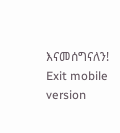እናመሰግናለን!
Exit mobile version